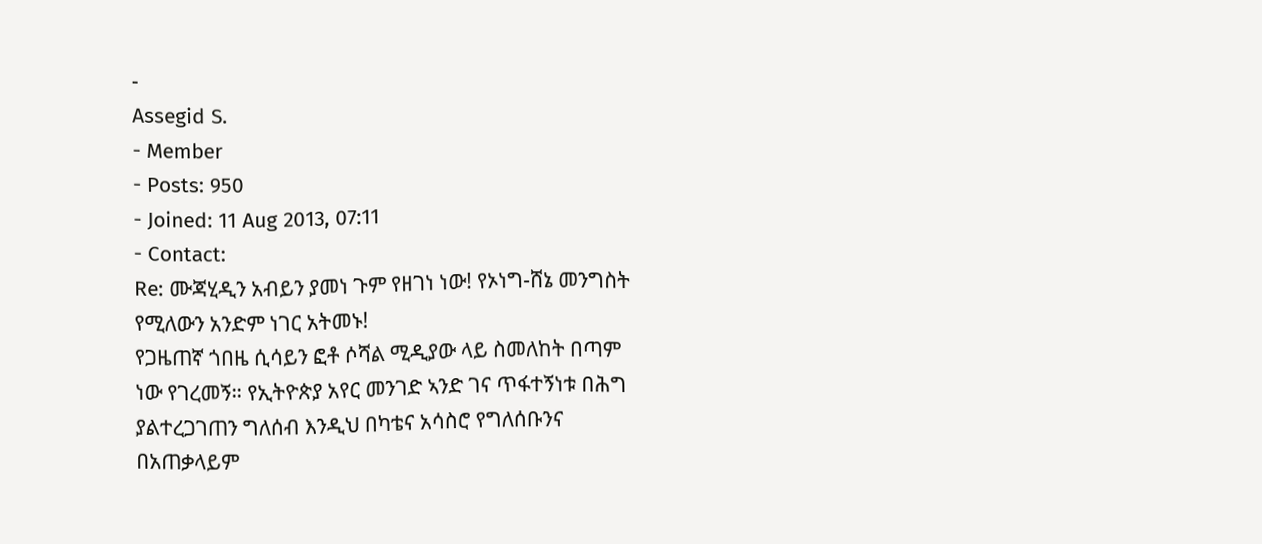-
Assegid S.
- Member
- Posts: 950
- Joined: 11 Aug 2013, 07:11
- Contact:
Re: ሙጃሂዲን አብይን ያመነ ጉም የዘገነ ነው! የኦነግ-ሸኔ መንግስት የሚለውን አንድም ነገር አትመኑ!
የጋዜጠኛ ጎበዜ ሲሳይን ፎቶ ሶሻል ሚዲያው ላይ ስመለከት በጣም ነው የገረመኝ። የኢትዮጵያ አየር መንገድ ኣንድ ገና ጥፋተኝነቱ በሕግ ያልተረጋገጠን ግለሰብ እንዲህ በካቴና አሳስሮ የግለሰቡንና በአጠቃላይም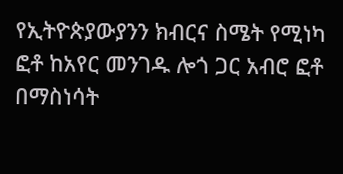የኢትዮጵያውያንን ክብርና ስሜት የሚነካ ፎቶ ከአየር መንገዱ ሎጎ ጋር አብሮ ፎቶ በማስነሳት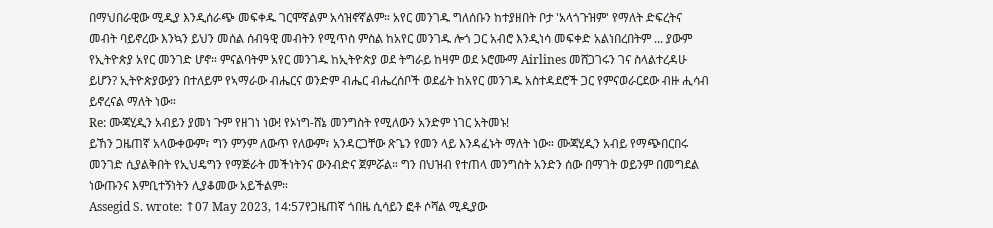በማህበራዊው ሚዲያ እንዲሰራጭ መፍቀዱ ገርሞኛልም አሳዝኖኛልም። አየር መንገዱ ግለሰቡን ከተያዘበት ቦታ 'አላጎጉዝም' የማለት ድፍረትና መብት ባይኖረው እንኳን ይህን መሰል ሰብዓዊ መብትን የሚጥስ ምስል ከአየር መንገዱ ሎጎ ጋር አብሮ እንዲነሳ መፍቀድ አልነበረበትም ... ያውም የኢትዮጵያ አየር መንገድ ሆኖ። ምናልባትም አየር መንገዱ ከኢትዮጵያ ወደ ትግራይ ከዛም ወደ ኦሮሙማ Airlines መሸጋገሩን ገና ስላልተረዳሁ ይሆን? ኢትዮጵያውያን በተለይም የኣማራው ብሔርና ወንድም ብሔር ብሔረሰቦች ወደፊት ከአየር መንገዱ አስተዳደሮች ጋር የምናወራርደው ብዙ ሒሳብ ይኖረናል ማለት ነው።
Re: ሙጃሂዲን አብይን ያመነ ጉም የዘገነ ነው! የኦነግ-ሸኔ መንግስት የሚለውን አንድም ነገር አትመኑ!
ይኸን ጋዜጠኛ አላውቀውም፣ ግን ምንም ለውጥ የለውም፣ አንዳርጋቸው ጽጌን የመን ላይ እንዳፈኑት ማለት ነው። ሙጃሂዲን አብይ የማጭበርበሩ መንገድ ሲያልቅበት የኢህዴግን የማጅራት መችነትንና ውንብድና ጀምሯል። ግን በህዝብ የተጠላ መንግስት አንድን ሰው በማገት ወይንም በመግደል ነውጡንና እምቢተኝነትን ሊያቆመው አይችልም።
Assegid S. wrote: ↑07 May 2023, 14:57የጋዜጠኛ ጎበዜ ሲሳይን ፎቶ ሶሻል ሚዲያው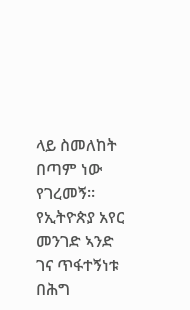ላይ ስመለከት በጣም ነው የገረመኝ። የኢትዮጵያ አየር መንገድ ኣንድ ገና ጥፋተኝነቱ በሕግ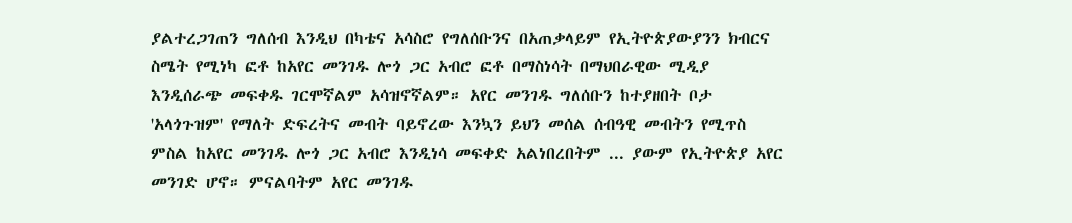ያልተረጋገጠን ግለሰብ እንዲህ በካቴና አሳስሮ የግለሰቡንና በአጠቃላይም የኢትዮጵያውያንን ክብርና ስሜት የሚነካ ፎቶ ከአየር መንገዱ ሎጎ ጋር አብሮ ፎቶ በማስነሳት በማህበራዊው ሚዲያ እንዲሰራጭ መፍቀዱ ገርሞኛልም አሳዝኖኛልም። አየር መንገዱ ግለሰቡን ከተያዘበት ቦታ 'አላጎጉዝም' የማለት ድፍረትና መብት ባይኖረው እንኳን ይህን መሰል ሰብዓዊ መብትን የሚጥስ ምስል ከአየር መንገዱ ሎጎ ጋር አብሮ እንዲነሳ መፍቀድ አልነበረበትም ... ያውም የኢትዮጵያ አየር መንገድ ሆኖ። ምናልባትም አየር መንገዱ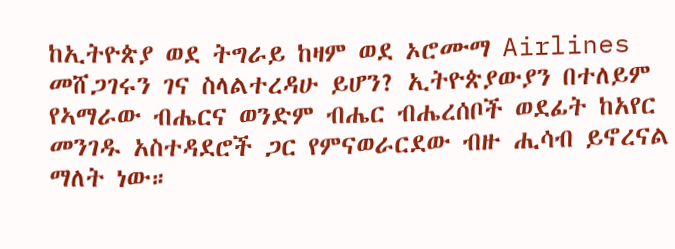ከኢትዮጵያ ወደ ትግራይ ከዛም ወደ ኦሮሙማ Airlines መሸጋገሩን ገና ስላልተረዳሁ ይሆን? ኢትዮጵያውያን በተለይም የኣማራው ብሔርና ወንድም ብሔር ብሔረሰቦች ወደፊት ከአየር መንገዱ አስተዳደሮች ጋር የምናወራርደው ብዙ ሒሳብ ይኖረናል ማለት ነው።